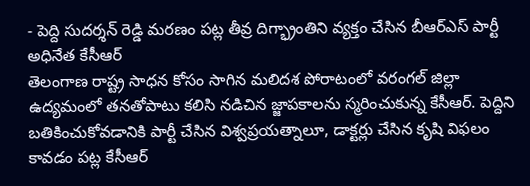- పెద్ది సుదర్శన్ రెడ్డి మరణం పట్ల తీవ్ర దిగ్భ్రాంతిని వ్యక్తం చేసిన బీఆర్ఎస్ పార్టీ అధినేత కేసీఆర్
తెలంగాణ రాష్ట్ర సాధన కోసం సాగిన మలిదశ పోరాటంలో వరంగల్ జిల్లా ఉద్యమంలో తనతోపాటు కలిసి నడిచిన జ్జాపకాలను స్మరించుకున్న కేసీఆర్. పెద్దిని బతికించుకోవడానికి పార్టీ చేసిన విశ్వప్రయత్నాలూ, డాక్టర్లు చేసిన కృషి విఫలం కావడం పట్ల కేసీఆర్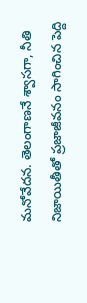మనోవేదన. తెలంగాణనే శ్వాసగా, నీతి నిజాయితీతో ప్రజాజీవనం సాగించిన పెద్ది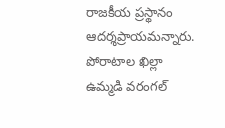రాజకీయ ప్రస్థానం ఆదర్శప్రాయమన్నారు. పోరాటాల ఖిల్లా ఉమ్మడి వరంగల్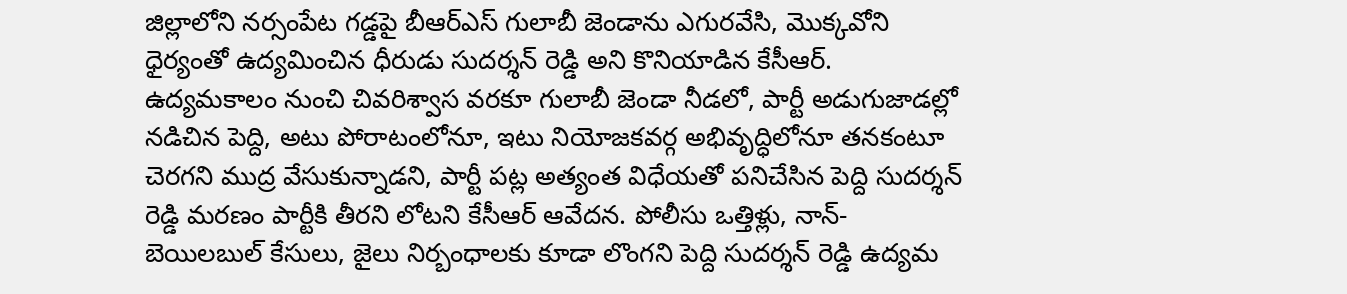జిల్లాలోని నర్సంపేట గడ్డపై బీఆర్ఎస్ గులాబీ జెండాను ఎగురవేసి, మొక్కవోని ధైర్యంతో ఉద్యమించిన ధీరుడు సుదర్శన్ రెడ్డి అని కొనియాడిన కేసీఆర్. ఉద్యమకాలం నుంచి చివరిశ్వాస వరకూ గులాబీ జెండా నీడలో, పార్టీ అడుగుజాడల్లో నడిచిన పెద్ది, అటు పోరాటంలోనూ, ఇటు నియోజకవర్గ అభివృద్ధిలోనూ తనకంటూ చెరగని ముద్ర వేసుకున్నాడని, పార్టీ పట్ల అత్యంత విధేయతో పనిచేసిన పెద్ది సుదర్శన్ రెడ్డి మరణం పార్టీకి తీరని లోటని కేసీఆర్ ఆవేదన. పోలీసు ఒత్తిళ్లు, నాన్-బెయిలబుల్ కేసులు, జైలు నిర్బంధాలకు కూడా లొంగని పెద్ది సుదర్శన్ రెడ్డి ఉద్యమ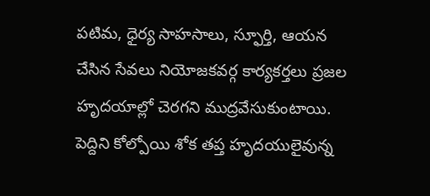పటిమ, ధైర్య సాహసాలు, స్ఫూర్తి, ఆయన చేసిన సేవలు నియోజకవర్గ కార్యకర్తలు ప్రజల హృదయాల్లో చెరగని ముద్రవేసుకుంటాయి. పెద్దిని కోల్పోయి శోక తప్త హృదయులైవున్న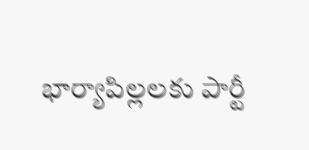భార్యాపిల్లలకు పార్టీ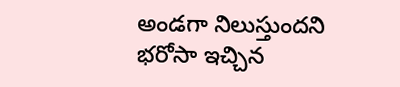అండగా నిలుస్తుందని భరోసా ఇచ్చిన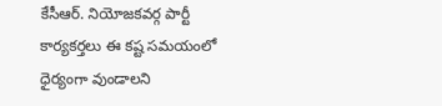కేసీఆర్. నియోజకవర్గ పార్టీ కార్యకర్తలు ఈ కష్ట సమయంలో ధైర్యంగా వుండాలని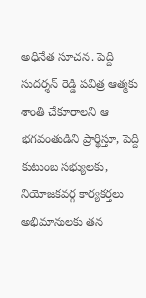అధినేత సూచన. పెద్ది సుదర్శన్ రెడ్డి పవిత్ర ఆత్మకు శాంతి చేకూరాలని ఆ భగవంతుడిని ప్రార్థిస్తూ, పెద్ది కుటుంబ సభ్యులకు, నియోజకవర్గ కార్యకర్తలు అభిమానులకు తన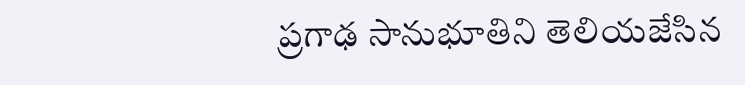ప్రగాఢ సానుభూతిని తెలియజేసిన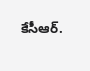కేసీఆర్.